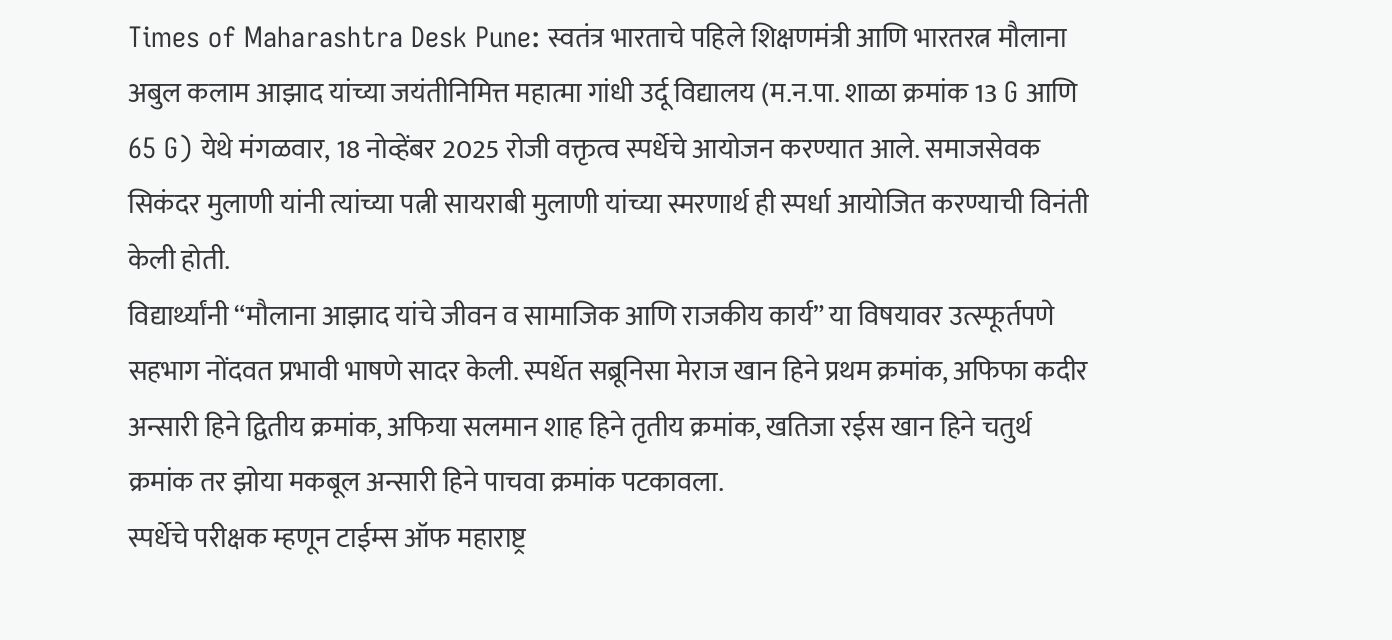Times of Maharashtra Desk Pune: स्वतंत्र भारताचे पहिले शिक्षणमंत्री आणि भारतरत्न मौलाना अबुल कलाम आझाद यांच्या जयंतीनिमित्त महात्मा गांधी उर्दू विद्यालय (म.न.पा. शाळा क्रमांक 13 G आणि 65 G) येथे मंगळवार, 18 नोव्हेंबर 2025 रोजी वक्तृत्व स्पर्धेचे आयोजन करण्यात आले. समाजसेवक सिकंदर मुलाणी यांनी त्यांच्या पत्नी सायराबी मुलाणी यांच्या स्मरणार्थ ही स्पर्धा आयोजित करण्याची विनंती केली होती.
विद्यार्थ्यांनी “मौलाना आझाद यांचे जीवन व सामाजिक आणि राजकीय कार्य” या विषयावर उत्स्फूर्तपणे सहभाग नोंदवत प्रभावी भाषणे सादर केली. स्पर्धेत सब्रूनिसा मेराज खान हिने प्रथम क्रमांक, अफिफा कदीर अन्सारी हिने द्वितीय क्रमांक, अफिया सलमान शाह हिने तृतीय क्रमांक, खतिजा रईस खान हिने चतुर्थ क्रमांक तर झोया मकबूल अन्सारी हिने पाचवा क्रमांक पटकावला.
स्पर्धेचे परीक्षक म्हणून टाईम्स ऑफ महाराष्ट्र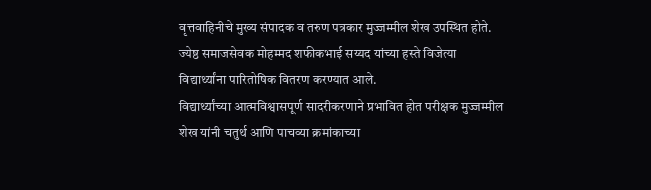वृत्तवाहिनीचे मुख्य संपादक व तरुण पत्रकार मुज्जम्मील शेख उपस्थित होते. ज्येष्ठ समाजसेवक मोहम्मद शफीकभाई सय्यद यांच्या हस्ते विजेत्या विद्यार्थ्यांना पारितोषिक वितरण करण्यात आले.
विद्यार्थ्यांच्या आत्मविश्वासपूर्ण सादरीकरणाने प्रभावित होत परीक्षक मुज्जम्मील शेख यांनी चतुर्थ आणि पाचव्या क्रमांकाच्या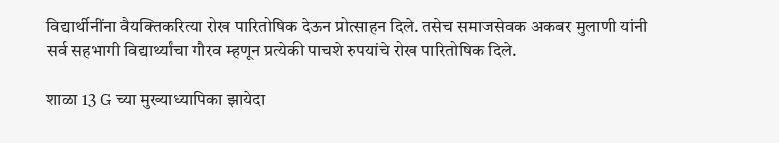विद्यार्थीनींना वैयक्तिकरित्या रोख पारितोषिक देऊन प्रोत्साहन दिले. तसेच समाजसेवक अकबर मुलाणी यांनी सर्व सहभागी विद्यार्थ्यांचा गौरव म्हणून प्रत्येकी पाचशे रुपयांचे रोख पारितोषिक दिले.

शाळा 13 G च्या मुख्याध्यापिका झायेदा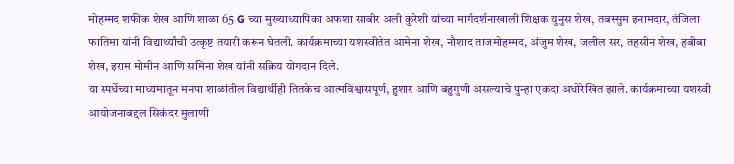मोहम्मद शफीक शेख आणि शाळा 65 G च्या मुख्याध्यापिका अफशा साबीर अली कुरेशी यांच्या मार्गदर्शनाखाली शिक्षक युनुस शेख, तबस्सुम इनामदार, तंजिला फातिमा यांनी विद्यार्थ्यांची उत्कृष्ट तयारी करून घेतली. कार्यक्रमाच्या यशस्वीतेत आमेना शेख, नौशाद ताजमोहम्मद, अंजुम शेख, जलील सर, तहसीन शेख, हबीबा शेख, इराम मोमीन आणि समिना शेख यांनी सक्रिय योगदान दिले.
या स्पर्धेच्या माध्यमातून मनपा शाळांतील विद्यार्थीही तितकेच आत्मविश्वासपूर्ण, हुशार आणि बहुगुणी असल्याचे पुन्हा एकदा अधोरेखित झाले. कार्यक्रमाच्या यशस्वी आयोजनाबद्दल सिकंदर मुलाणी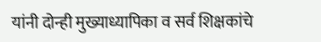यांनी दोन्ही मुख्याध्यापिका व सर्व शिक्षकांचे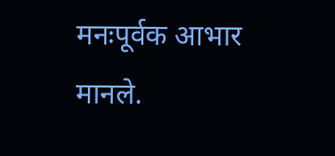मनःपूर्वक आभार मानले.